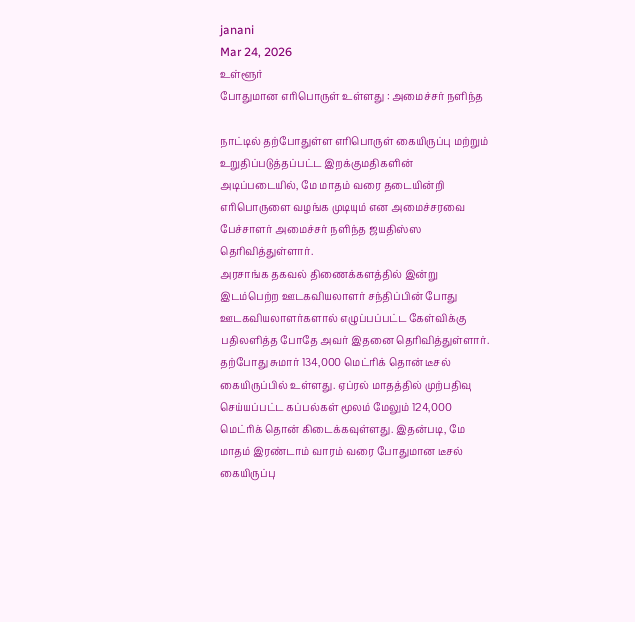janani
Mar 24, 2026
உள்ளூர்
போதுமான எரிபொருள் உள்ளது : அமைச்சர் நளிந்த

நாட்டில் தற்போதுள்ள எரிபொருள் கையிருப்பு மற்றும் உறுதிப்படுத்தப்பட்ட இறக்குமதிகளின் அடிப்படையில், மே மாதம் வரை தடையின்றி எரிபொருளை வழங்க முடியும் என அமைச்சரவை பேச்சாளர் அமைச்சர் நளிந்த ஜயதிஸ்ஸ தெரிவித்துள்ளார்.
அரசாங்க தகவல் திணைக்களத்தில் இன்று இடம்பெற்ற ஊடகவியலாளர் சந்திப்பின் போது ஊடகவியலாளர்களால் எழுப்பப்பட்ட கேள்விக்கு பதிலளித்த போதே அவர் இதனை தெரிவித்துள்ளார்.
தற்போது சுமார் 134,000 மெட்ரிக் தொன் டீசல் கையிருப்பில் உள்ளது. ஏப்ரல் மாதத்தில் முற்பதிவு செய்யப்பட்ட கப்பல்கள் மூலம் மேலும் 124,000 மெட்ரிக் தொன் கிடைக்கவுள்ளது. இதன்படி, மே மாதம் இரண்டாம் வாரம் வரை போதுமான டீசல் கையிருப்பு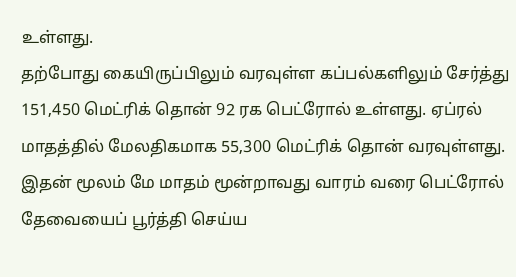உள்ளது.
தற்போது கையிருப்பிலும் வரவுள்ள கப்பல்களிலும் சேர்த்து 151,450 மெட்ரிக் தொன் 92 ரக பெட்ரோல் உள்ளது. ஏப்ரல் மாதத்தில் மேலதிகமாக 55,300 மெட்ரிக் தொன் வரவுள்ளது. இதன் மூலம் மே மாதம் மூன்றாவது வாரம் வரை பெட்ரோல் தேவையைப் பூர்த்தி செய்ய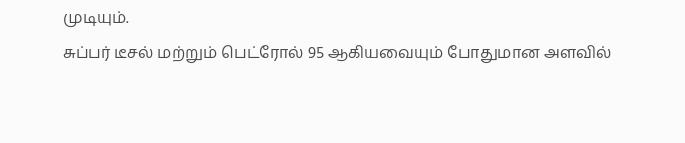முடியும்.
சுப்பர் டீசல் மற்றும் பெட்ரோல் 95 ஆகியவையும் போதுமான அளவில்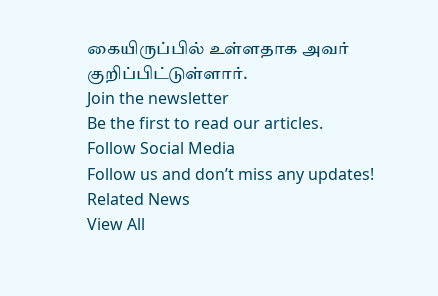கையிருப்பில் உள்ளதாக அவர் குறிப்பிட்டுள்ளார்.
Join the newsletter
Be the first to read our articles.
Follow Social Media
Follow us and don’t miss any updates!
Related News
View All